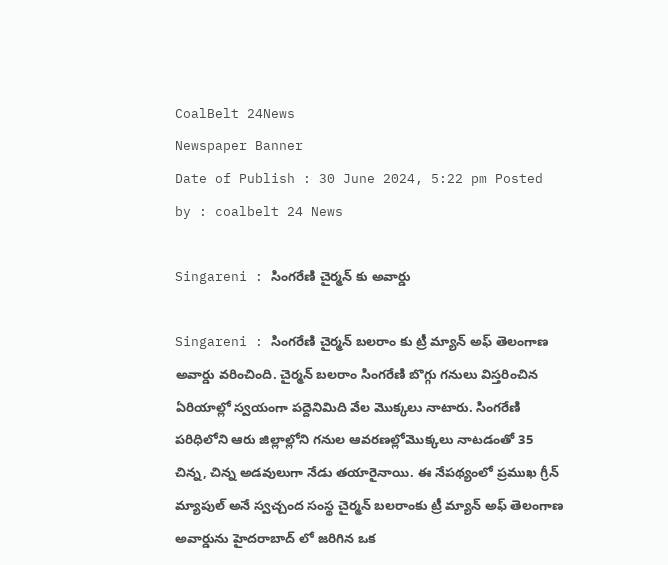CoalBelt 24News
Newspaper Banner
Date of Publish : 30 June 2024, 5:22 pm Posted by : coalbelt 24 News

Singareni : సింగరేణి చైర్మన్ కు అవార్డు

Singareni : సింగరేణి చైర్మన్ బలరాం కు ట్రీ మ్యాన్ అఫ్ తెలంగాణ అవార్డు వరించింది. చైర్మన్ బలరాం సింగరేణి బొగ్గు గనులు విస్తరించిన ఏరియాల్లో స్వయంగా పద్దెనిమిది వేల మొక్కలు నాటారు. సింగరేణి పరిధిలోని ఆరు జిల్లాల్లోని గనుల ఆవరణల్లోమొక్కలు నాటడంతో 35 చిన్న, చిన్న అడవులుగా నేడు తయారైనాయి. ఈ నేపథ్యంలో ప్రముఖ గ్రీన్ మ్యాపుల్ అనే స్వచ్చంద సంస్థ చైర్మన్ బలరాంకు ట్రీ మ్యాన్ అఫ్ తెలంగాణ అవార్డును హైదరాబాద్ లో జరిగిన ఒక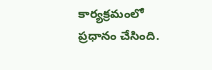కార్యక్రమంలో ప్రధానం చేసింది.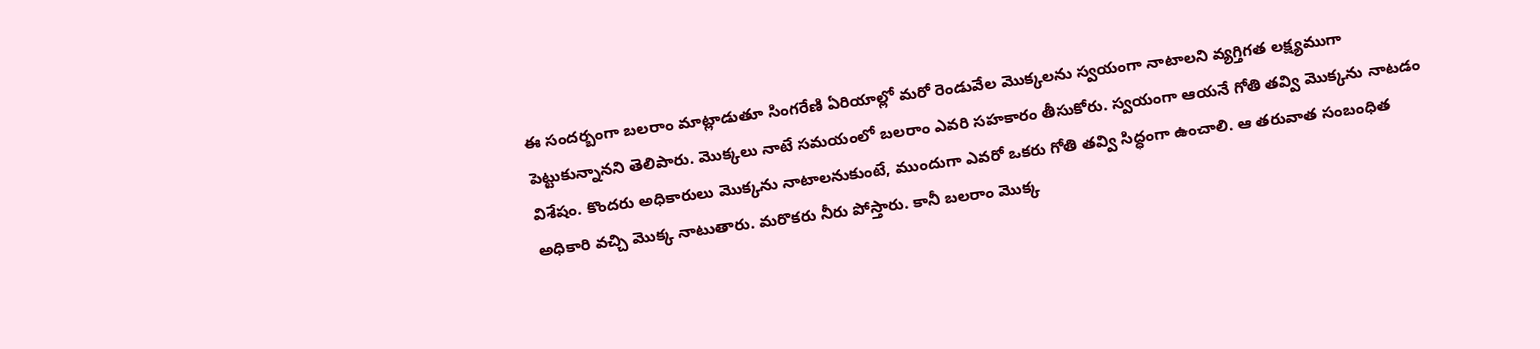ఈ సందర్బంగా బలరాం మాట్లాడుతూ సింగరేణి ఏరియాల్లో మరో రెండువేల మొక్కలను స్వయంగా నాటాలని వ్యగ్తిగత లక్ష్యముగా పెట్టుకున్నానని తెలిపారు. మొక్కలు నాటే సమయంలో బలరాం ఎవరి సహకారం తీసుకోరు. స్వయంగా ఆయనే గోతి తవ్వి మొక్కను నాటడం విశేషం. కొందరు అధికారులు మొక్కను నాటాలనుకుంటే, ముందుగా ఎవరో ఒకరు గోతి తవ్వి సిద్ధంగా ఉంచాలి. ఆ తరువాత సంబంధిత అధికారి వచ్చి మొక్క నాటుతారు. మరొకరు నీరు పోస్తారు. కానీ బలరాం మొక్క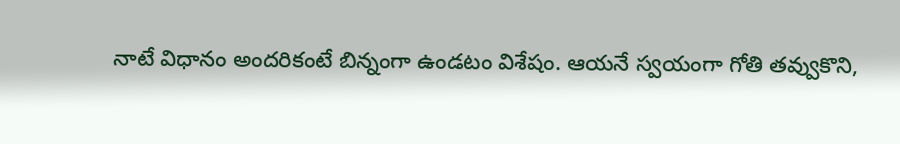నాటే విధానం అందరికంటే బిన్నంగా ఉండటం విశేషం. ఆయనే స్వయంగా గోతి తవ్వుకొని,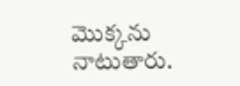మొక్కను నాటుతారు.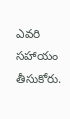ఎవరి సహాయం తీసుకోరు.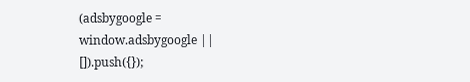(adsbygoogle = window.adsbygoogle || []).push({});